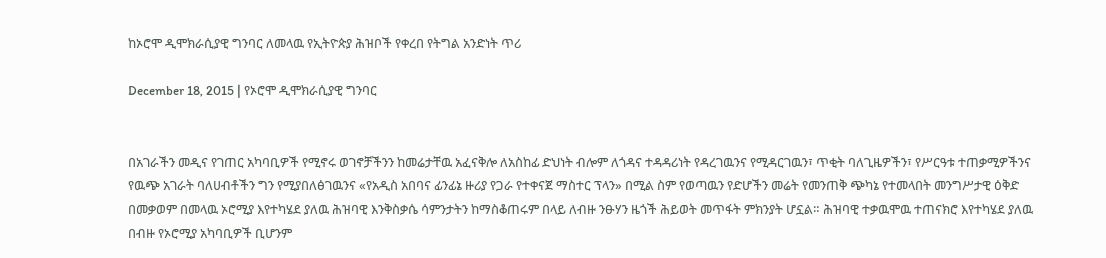ከኦሮሞ ዲሞክራሲያዊ ግንባር ለመላዉ የኢትዮጵያ ሕዝቦች የቀረበ የትግል አንድነት ጥሪ

December 18, 2015 | የኦሮሞ ዲሞክራሲያዊ ግንባር


በአገራችን መዲና የገጠር አካባቢዎች የሚኖሩ ወገኖቻችንን ከመሬታቸዉ አፈናቅሎ ለአስከፊ ድህነት ብሎም ለጎዳና ተዳዳሪነት የዳረገዉንና የሚዳርገዉን፣ ጥቂት ባለጊዜዎችን፣ የሥርዓቱ ተጠቃሚዎችንና የዉጭ አገራት ባለሀብቶችን ግን የሚያበለፅገዉንና «የአዲስ አበባና ፊንፊኔ ዙሪያ የጋራ የተቀናጀ ማስተር ፕላን» በሚል ስም የወጣዉን የድሆችን መሬት የመንጠቅ ጭካኔ የተመላበት መንግሥታዊ ዕቅድ በመቃወም በመላዉ ኦሮሚያ እየተካሄደ ያለዉ ሕዝባዊ እንቅስቃሴ ሳምንታትን ከማስቆጠሩም በላይ ለብዙ ንፁሃን ዜጎች ሕይወት መጥፋት ምክንያት ሆኗል። ሕዝባዊ ተቃዉሞዉ ተጠናክሮ እየተካሄደ ያለዉ በብዙ የኦሮሚያ አካባቢዎች ቢሆንም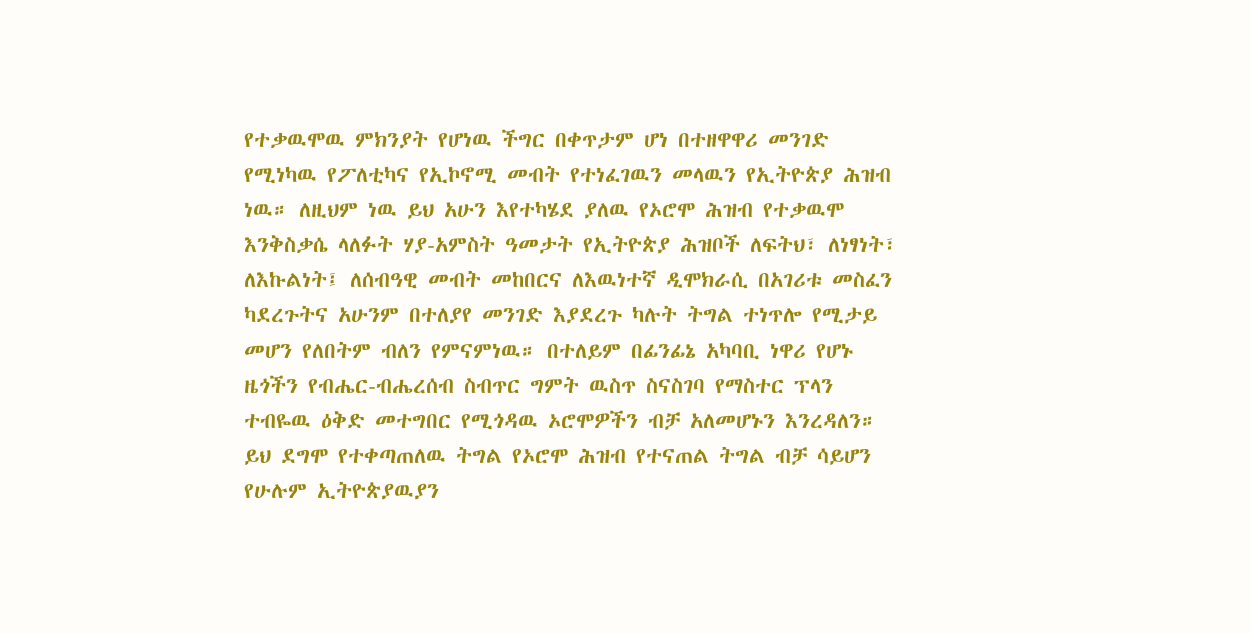የተቃዉሞዉ ምክንያት የሆነዉ ችግር በቀጥታም ሆነ በተዘዋዋሪ መንገድ የሚነካዉ የፖለቲካና የኢኮኖሚ መብት የተነፈገዉን መላዉን የኢትዮጵያ ሕዝብ ነዉ። ለዚህም ነዉ ይህ አሁን እየተካሄደ ያለዉ የኦሮሞ ሕዝብ የተቃዉሞ እንቅስቃሴ ላለፉት ሃያ-አምስት ዓመታት የኢትዮጵያ ሕዝቦች ለፍትህ፣ ለነፃነት፣ ለእኩልነት፤ ለሰብዓዊ መብት መከበርና ለእዉነተኛ ዲሞክራሲ በአገሪቱ መስፈን ካደረጉትና አሁንም በተለያየ መንገድ እያደረጉ ካሉት ትግል ተነጥሎ የሚታይ መሆን የለበትም ብለን የምናምነዉ። በተለይም በፊንፊኔ አካባቢ ነዋሪ የሆኑ ዜጎችን የብሔር-ብሔረሰብ ስብጥር ግምት ዉስጥ ስናስገባ የማስተር ፕላን ተብዬዉ ዕቅድ መተግበር የሚጎዳዉ ኦሮሞዎችን ብቻ አለመሆኑን እንረዳለን። ይህ ደግሞ የተቀጣጠለዉ ትግል የኦሮሞ ሕዝብ የተናጠል ትግል ብቻ ሳይሆን የሁሉም ኢትዮጵያዉያን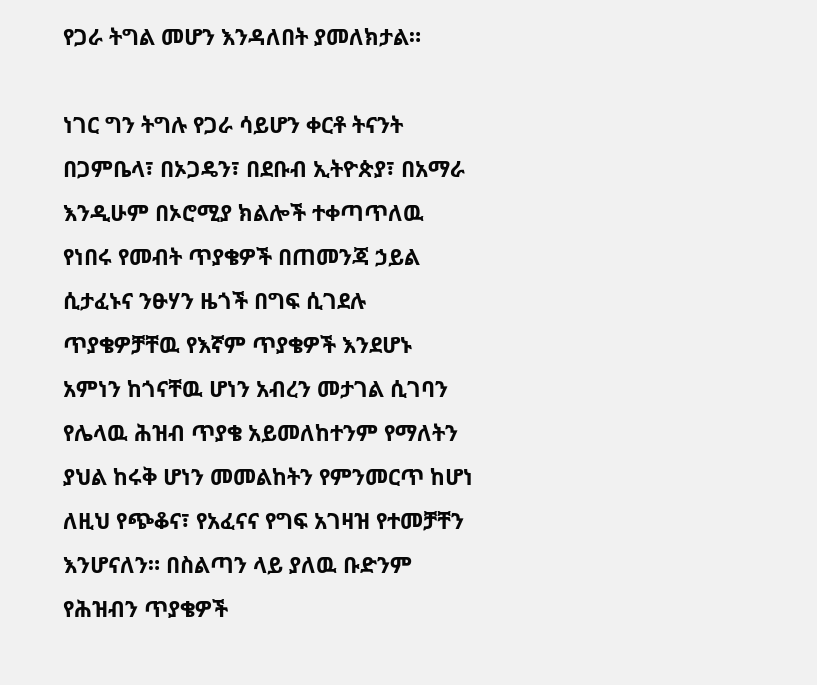የጋራ ትግል መሆን እንዳለበት ያመለክታል።

ነገር ግን ትግሉ የጋራ ሳይሆን ቀርቶ ትናንት በጋምቤላ፣ በኦጋዴን፣ በደቡብ ኢትዮጵያ፣ በአማራ እንዲሁም በኦሮሚያ ክልሎች ተቀጣጥለዉ የነበሩ የመብት ጥያቄዎች በጠመንጃ ኃይል ሲታፈኑና ንፁሃን ዜጎች በግፍ ሲገደሉ ጥያቄዎቻቸዉ የእኛም ጥያቄዎች እንደሆኑ አምነን ከጎናቸዉ ሆነን አብረን መታገል ሲገባን የሌላዉ ሕዝብ ጥያቄ አይመለከተንም የማለትን ያህል ከሩቅ ሆነን መመልከትን የምንመርጥ ከሆነ ለዚህ የጭቆና፣ የአፈናና የግፍ አገዛዝ የተመቻቸን እንሆናለን። በስልጣን ላይ ያለዉ ቡድንም የሕዝብን ጥያቄዎች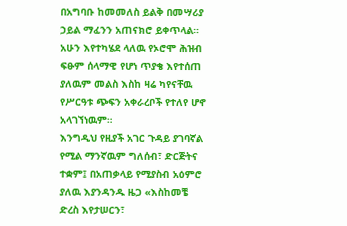በአግባቡ ከመመለስ ይልቅ በመሣሪያ ኃይል ማፈንን አጠናክሮ ይቀጥላል። አሁን እየተካሄደ ላለዉ የኦሮሞ ሕዝብ ፍፁም ሰላማዊ የሆነ ጥያቄ እየተሰጠ ያለዉም መልስ እስከ ዛሬ ካየናቸዉ የሥርዓቱ ጭፍን አቀራረቦች የተለየ ሆኖ አላገኘነዉም።
እንግዲህ የዚያች አገር ጉዳይ ያገባኛል የሚል ማንኛዉም ግለሰብ፣ ድርጅትና ተቋም፤ በአጠቃላይ የሚያስብ አዕምሮ ያለዉ እያንዳንዱ ዜጋ «እስከመቼ ድረስ እየታሠርን፣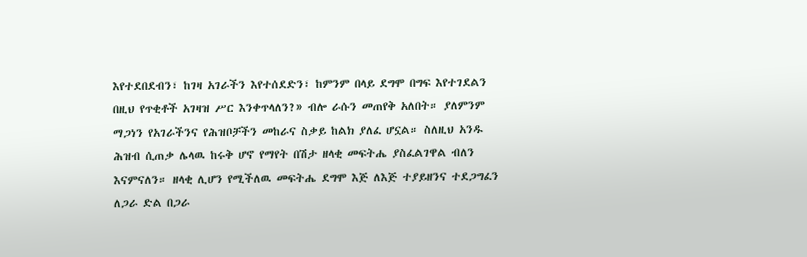እየተደበደብን፣ ከገዛ አገራችን እየተሰደድን፣ ከምንም በላይ ደግሞ በግፍ እየተገደልን በዚህ የጥቂቶች አገዛዝ ሥር እንቀጥላለን?» ብሎ ራሱን መጠየቅ አለበት። ያለምንም ማጋነን የአገራችንና የሕዝቦቻችን መከራና ስቃይ ከልክ ያለፈ ሆኗል። ስለዚህ አንዱ ሕዝብ ሲጠቃ ሌላዉ ከሩቅ ሆኖ የማየት በሽታ ዘላቂ መፍትሔ ያስፈልገዋል ብለን እናምናለን። ዘላቂ ሊሆን የሚችለዉ መፍትሔ ደግሞ እጅ ለእጅ ተያይዘንና ተደጋግፈን ለጋራ ድል በጋራ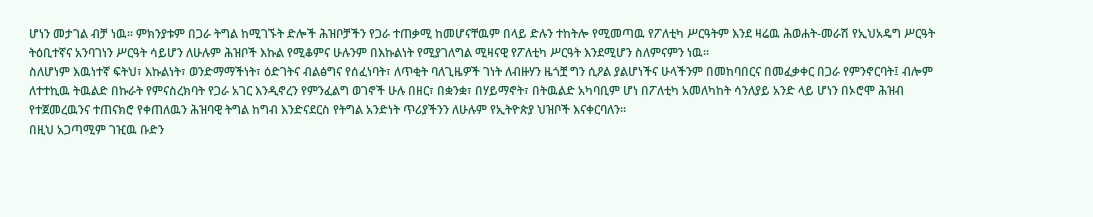ሆነን መታገል ብቻ ነዉ። ምክንያቱም በጋራ ትግል ከሚገኙት ድሎች ሕዝቦቻችን የጋራ ተጠቃሚ ከመሆናቸዉም በላይ ድሉን ተከትሎ የሚመጣዉ የፖለቲካ ሥርዓትም እንደ ዛሬዉ ሕወሐት-መራሽ የኢህአዴግ ሥርዓት ትዕቢተኛና አንባገነን ሥርዓት ሳይሆን ለሁሉም ሕዝቦች እኩል የሚቆምና ሁሉንም በእኩልነት የሚያገለግል ሚዛናዊ የፖለቲካ ሥርዓት እንደሚሆን ስለምናምን ነዉ።
ስለሆነም እዉነተኛ ፍትህ፣ እኩልነት፣ ወንድማማችነት፣ ዕድገትና ብልፅግና የሰፈነባት፣ ለጥቂት ባለጊዜዎች ገነት ለብዙሃን ዜጎቿ ግን ሲዖል ያልሆነችና ሁላችንም በመከባበርና በመፈቃቀር በጋራ የምንኖርባት፤ ብሎም ለተተኪዉ ትዉልድ በኩራት የምናስረክባት የጋራ አገር እንዲኖረን የምንፈልግ ወገኖች ሁሉ በዘር፣ በቋንቋ፣ በሃይማኖት፣ በትዉልድ አካባቢም ሆነ በፖለቲካ አመለካከት ሳንለያይ አንድ ላይ ሆነን በኦሮሞ ሕዝብ የተጀመረዉንና ተጠናክሮ የቀጠለዉን ሕዝባዊ ትግል ከግብ እንድናደርስ የትግል አንድነት ጥሪያችንን ለሁሉም የኢትዮጵያ ህዝቦች እናቀርባለን።
በዚህ አጋጣሚም ገዢዉ ቡድን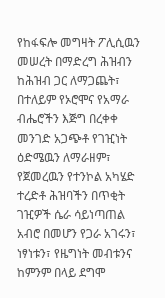የከፋፍሎ መግዛት ፖሊሲዉን መሠረት በማድረግ ሕዝብን ከሕዝብ ጋር ለማጋጨት፣ በተለይም የኦሮሞና የአማራ ብሔሮችን እጅግ በረቀቀ መንገድ አጋጭቶ የገዢነት ዕድሜዉን ለማራዘም፣ የጀመረዉን የተንኮል አካሄድ ተረድቶ ሕዝባችን በጥቂት ገዢዎች ሴራ ሳይነጣጠል አብሮ በመሆን የጋራ አገሩን፣ ነፃነቱን፣ የዜግነት መብቱንና ከምንም በላይ ደግሞ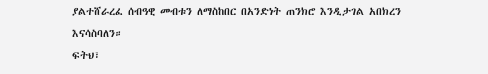ያልተሸራረፈ ሰብዓዊ መብቱን ለማስከበር በአንድነት ጠንክሮ እንዲታገል አበክረን እናሳስባለን።
ፍትህ፣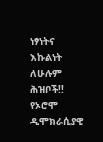ነፃነትና እኩልነት ለሁሉም ሕዝቦች!!
የኦሮሞ ዲሞክራሲያዊ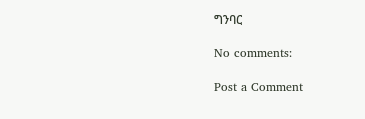ግንባር

No comments:

Post a Comment